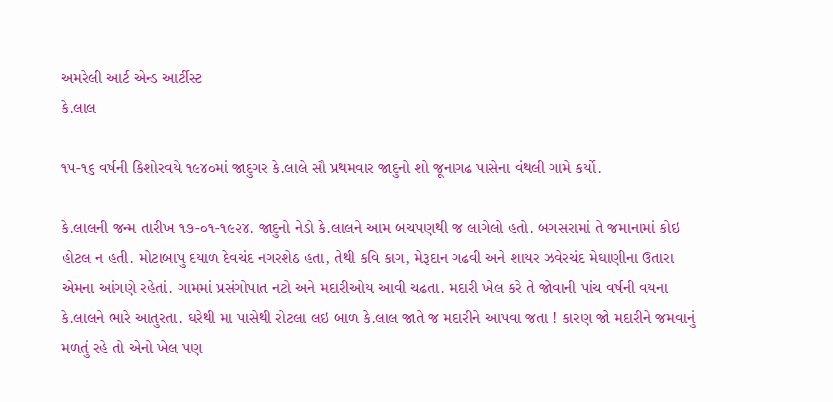અમરેલી આર્ટ એન્ડ આર્ટીસ્ટ
કે.લાલ

૧૫-૧૬ વર્ષની કિશોરવયે ૧૯૪૦માં જાદુગર કે.લાલે સૌ પ્રથમવાર જાદુનો શો જૂનાગઢ પાસેના વંથલી ગામે કર્યો.

કે.લાલની જન્‍મ તારીખ ૧૭-૦૧-૧૯૨૪. જાદુનો નેડો કે.લાલને આમ બચપણથી જ લાગેલો હતો. બગસરામાં તે જમાનામાં કોઇ હોટલ ન હતી. મોટાબાપુ દયાળ દેવચંદ નગરશેઠ હતા, તેથી કવિ કાગ, મેરૂદાન ગઢવી અને શાયર ઝવેરચંદ મેઘાણીના ઉતારા એમના આંગણે રહેતાં. ગામમાં પ્રસંગોપાત નટો અને મદારીઓય આવી ચઢતા. મદારી ખેલ કરે તે જોવાની પાંચ વર્ષની વયના કે.લાલને ભારે આતુરતા. ઘરેથી મા પાસેથી રોટલા લઇ બાળ કે.લાલ જાતે જ મદારીને આપવા જતા ! કારણ જો મદારીને જમવાનું મળતું રહે તો એનો ખેલ પણ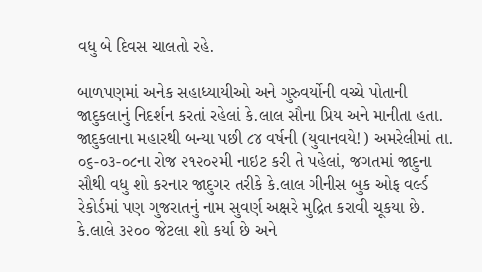વધુ બે દિવસ ચાલતો રહે.

બાળપણમાં અનેક સહાધ્‍યાયીઓ અને ગુરુવર્યોની વચ્‍ચે પોતાની જાદુકલાનું નિદર્શન કરતાં રહેલાં કે.લાલ સૌના પ્રિય અને માનીતા હતા. જાદુકલાના મહારથી બન્‍યા પછી ૮૪ વર્ષની (યુવાનવયે!) અમરેલીમાં તા. ૦૬-૦૩-૦૮ના રોજ ૨૧૨૦૨મી નાઇટ કરી તે પહેલાં, જગતમાં જાદુના સૌથી વધુ શો કરનાર જાદુગર તરીકે કે.લાલ ગીનીસ બુક ઓફ વર્લ્‍ડ રેકોર્ડમાં પણ ગુજરાતનું નામ સુવર્ણ અક્ષરે મુદ્રિત કરાવી ચૂકયા છે. કે.લાલે ૩૨૦૦ જેટલા શો કર્યા છે અને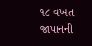૧૮ વખત જાપાનની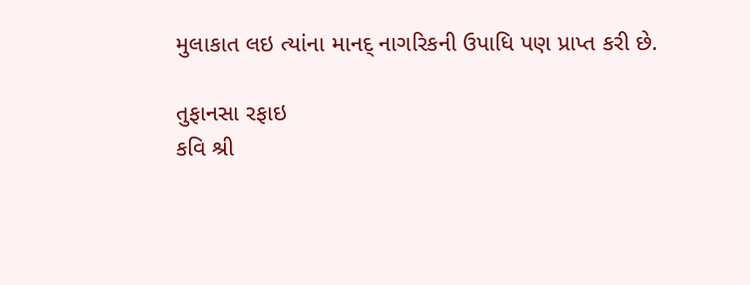મુલાકાત લઇ ત્‍યાંના માનદ્ નાગરિકની ઉપાધિ પણ પ્રાપ્‍ત કરી છે.

તુફાનસા રફાઇ
કવિ શ્રી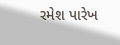રમેશ પારેખ